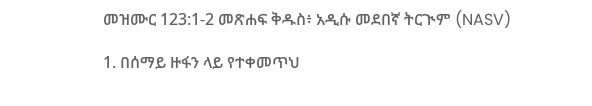መዝሙር 123:1-2 መጽሐፍ ቅዱስ፥ አዲሱ መደበኛ ትርጒም (NASV)

1. በሰማይ ዙፋን ላይ የተቀመጥህ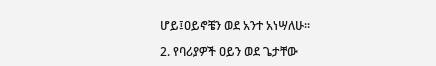ሆይ፤ዐይኖቼን ወደ አንተ አነሣለሁ።

2. የባሪያዎች ዐይን ወደ ጌታቸው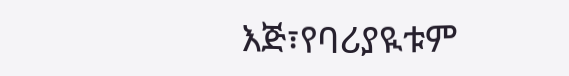እጅ፣የባሪያዪቱም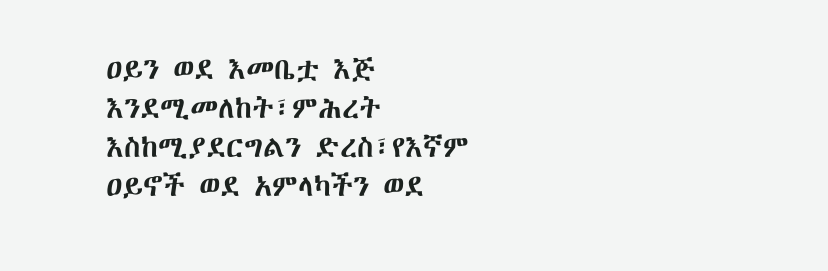ዐይን ወደ እመቤቷ እጅ እንደሚመለከት፣ምሕረት እስከሚያደርግልን ድረስ፣የእኛም ዐይኖች ወደ አምላካችን ወደ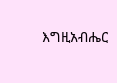እግዚአብሔር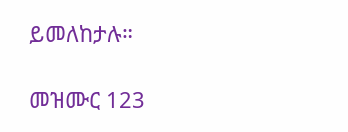ይመለከታሉ።

መዝሙር 123